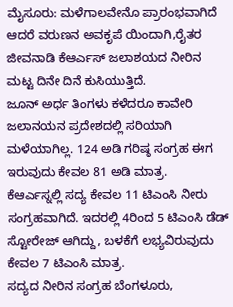ಮೈಸೂರು: ಮಳೆಗಾಲವೇನೊ ಪ್ರಾರಂಭವಾಗಿದೆ ಆದರೆ ವರುಣನ ಅವಕೃಪೆ ಯಿಂದಾಗಿ,ರೈತರ ಜೀವನಾಡಿ ಕೆಆರ್ಎಸ್ ಜಲಾಶಯದ ನೀರಿನ ಮಟ್ಟ ದಿನೇ ದಿನೆ ಕುಸಿಯುತ್ತಿದೆ.
ಜೂನ್ ಅರ್ಧ ತಿಂಗಳು ಕಳೆದರೂ ಕಾವೇರಿ ಜಲಾನಯನ ಪ್ರದೇಶದಲ್ಲಿ ಸರಿಯಾಗಿ ಮಳೆಯಾಗಿಲ್ಲ. 124 ಅಡಿ ಗರಿಷ್ಠ ಸಂಗ್ರಹ ಈಗ ಇರುವುದು ಕೇವಲ 81 ಅಡಿ ಮಾತ್ರ.
ಕೆಆರ್ಎಸ್ನಲ್ಲಿ ಸದ್ಯ ಕೇವಲ 11 ಟಿಎಂಸಿ ನೀರು ಸಂಗ್ರಹವಾಗಿದೆ. ಇದರಲ್ಲಿ 4ರಿಂದ 5 ಟಿಎಂಸಿ ಡೆಡ್ ಸ್ಟೋರೇಜ್ ಆಗಿದ್ದು, ಬಳಕೆಗೆ ಲಭ್ಯವಿರುವುದು ಕೇವಲ 7 ಟಿಎಂಸಿ ಮಾತ್ರ.
ಸದ್ಯದ ನೀರಿನ ಸಂಗ್ರಹ ಬೆಂಗಳೂರು,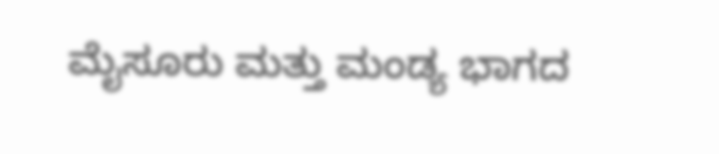ಮೈಸೂರು ಮತ್ತು ಮಂಡ್ಯ ಭಾಗದ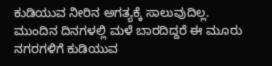ಕುಡಿಯುವ ನೀರಿನ ಅಗತ್ಯಕ್ಕೆ ಸಾಲುವುದಿಲ್ಲ. ಮುಂದಿನ ದಿನಗಳಲ್ಲಿ ಮಳೆ ಬಾರದಿದ್ದರೆ ಈ ಮೂರು ನಗರಗಳಿಗೆ ಕುಡಿಯುವ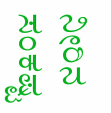ನೀರಿನ ಸಂಕಷ್ಟ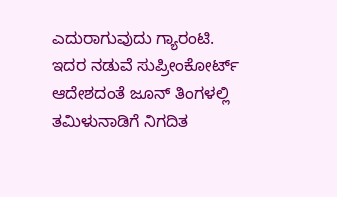ಎದುರಾಗುವುದು ಗ್ಯಾರಂಟಿ.
ಇದರ ನಡುವೆ ಸುಪ್ರೀಂಕೋರ್ಟ್ ಆದೇಶದಂತೆ ಜೂನ್ ತಿಂಗಳಲ್ಲಿ ತಮಿಳುನಾಡಿಗೆ ನಿಗದಿತ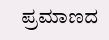ಪ್ರಮಾಣದ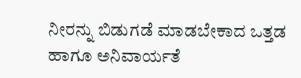ನೀರನ್ನು ಬಿಡುಗಡೆ ಮಾಡಬೇಕಾದ ಒತ್ತಡ ಹಾಗೂ ಅನಿವಾರ್ಯತೆ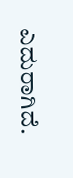ಎದುರಾಗಿದೆ.